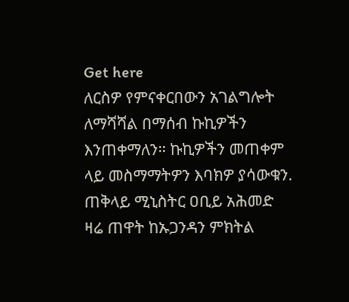Get here
ለርስዎ የምናቀርበውን አገልግሎት ለማሻሻል በማሰብ ኩኪዎችን እንጠቀማለን። ኩኪዎችን መጠቀም ላይ መስማማትዎን እባክዎ ያሳውቁን.
ጠቅላይ ሚኒስትር ዐቢይ አሕመድ ዛሬ ጠዋት ከኡጋንዳን ምክትል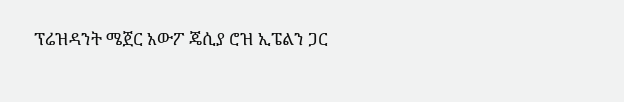ፕሬዝዳንት ሜጀር አውፖ ጄሲያ ሮዝ ኢፔልን ጋር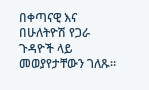በቀጣናዊ እና በሁለትዮሽ የጋራ ጉዳዮች ላይ መወያየታቸውን ገለጹ።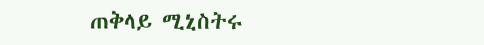ጠቅላይ ሚኒስትሩ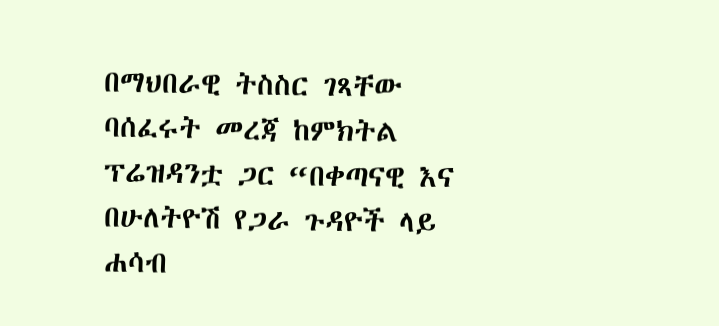በማህበራዊ ትስስር ገጻቸው ባሰፈሩት መረጃ ከምክትል ፕሬዝዳንቷ ጋር “በቀጣናዊ እና በሁለትዮሽ የጋራ ጉዳዮች ላይ ሐሳብ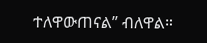ተለዋውጠናል” ብለዋል።